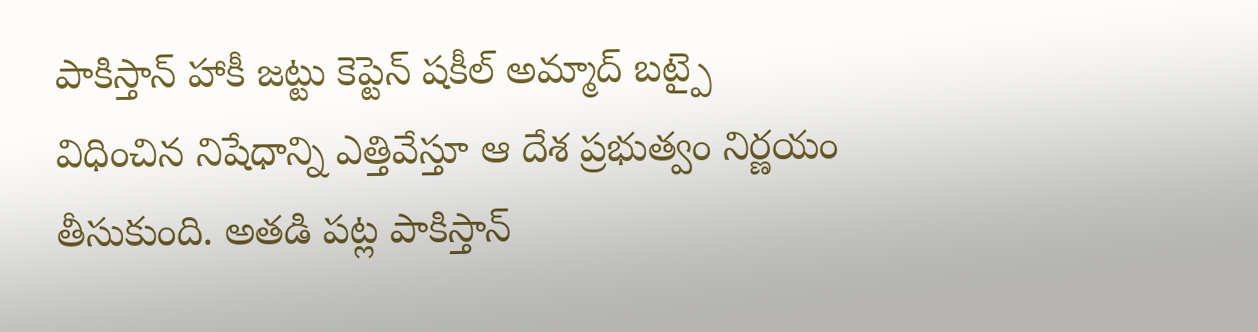పాకిస్తాన్ హాకీ జట్టు కెప్టెన్ షకీల్ అమ్మాద్ బట్పై విధించిన నిషేధాన్ని ఎత్తివేస్తూ ఆ దేశ ప్రభుత్వం నిర్ణయం తీసుకుంది. అతడి పట్ల పాకిస్తాన్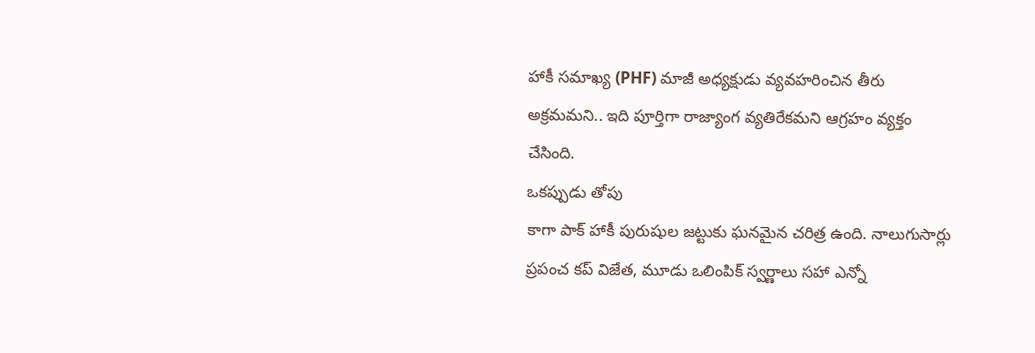హాకీ సమాఖ్య (PHF) మాజీ అధ్యక్షుడు వ్యవహరించిన తీరు అక్రమమని.. ఇది పూర్తిగా రాజ్యాంగ వ్యతిరేకమని ఆగ్రహం వ్యక్తం చేసింది.
ఒకప్పుడు తోపు
కాగా పాక్ హాకీ పురుషుల జట్టుకు ఘనమైన చరిత్ర ఉంది. నాలుగుసార్లు ప్రపంచ కప్ విజేత, మూడు ఒలింపిక్ స్వర్ణాలు సహా ఎన్నో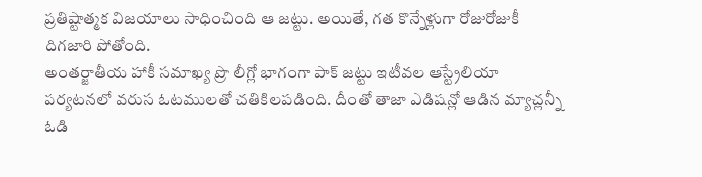ప్రతిష్టాత్మక విజయాలు సాధించింది ఆ జట్టు. అయితే, గత కొన్నేళ్లుగా రోజురోజుకీ దిగజారి పోతోంది.
అంతర్జాతీయ హాకీ సమాఖ్య ప్రొ లీగ్లో భాగంగా పాక్ జట్టు ఇటీవల ఆస్ట్రేలియా పర్యటనలో వరుస ఓటములతో చతికిలపడింది. దీంతో తాజా ఎడిషన్లో ఆడిన మ్యాచ్లన్నీ ఓడి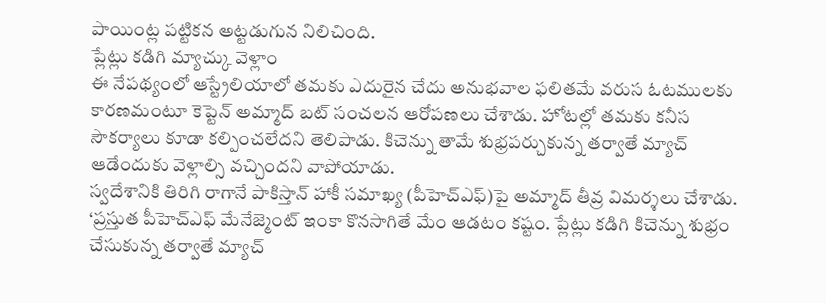పాయింట్ల పట్టికన అట్టడుగున నిలిచింది.
ప్లేట్లు కడిగి మ్యాచ్కు వెళ్లాం
ఈ నేపథ్యంలో ఆస్ట్రేలియాలో తమకు ఎదురైన చేదు అనుభవాల ఫలితమే వరుస ఓటములకు కారణమంటూ కెప్టెన్ అమ్మాద్ బట్ సంచలన ఆరోపణలు చేశాడు. హోటల్లో తమకు కనీస సౌకర్యాలు కూడా కల్పించలేదని తెలిపాడు. కిచెన్ను తామే శుభ్రపర్చుకున్న తర్వాతే మ్యాచ్ ఆడేందుకు వెళ్లాల్సి వచ్చిందని వాపోయాడు.
స్వదేశానికి తిరిగి రాగానే పాకిస్తాన్ హాకీ సమాఖ్య (పీహెచ్ఎఫ్)పై అమ్మాద్ తీవ్ర విమర్శలు చేశాడు. ‘ప్రస్తుత పీహెచ్ఎఫ్ మేనేజ్మెంట్ ఇంకా కొనసాగితే మేం ఆడటం కష్టం. ప్లేట్లు కడిగి కిచెన్ను శుభ్రం చేసుకున్న తర్వాతే మ్యాచ్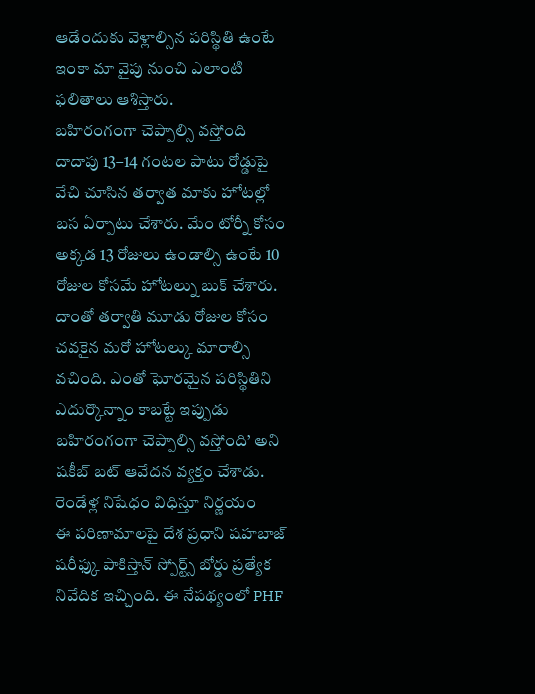ఆడేందుకు వెళ్లాల్సిన పరిస్థితి ఉంటే ఇంకా మా వైపు నుంచి ఎలాంటి ఫలితాలు ఆశిస్తారు.
బహిరంగంగా చెప్పాల్సి వస్తోంది
దాదాపు 13–14 గంటల పాటు రోడ్డుపై వేచి చూసిన తర్వాత మాకు హోటల్లో బస ఏర్పాటు చేశారు. మేం టోర్నీ కోసం అక్కడ 13 రోజులు ఉండాల్సి ఉంటే 10 రోజుల కోసమే హోటల్ను బుక్ చేశారు. దాంతో తర్వాతి మూడు రోజుల కోసం చవకైన మరో హోటల్కు మారాల్సి వచింది. ఎంతో ఘోరమైన పరిస్థితిని ఎదుర్కొన్నాం కాబట్టే ఇప్పుడు బహిరంగంగా చెప్పాల్సి వస్తోంది’ అని షకీబ్ బట్ ఆవేదన వ్యక్తం చేశాడు.
రెండేళ్ల నిషేధం విధిస్తూ నిర్ణయం
ఈ పరిణామాలపై దేశ ప్రధాని షహబాజ్ షరీఫ్కు పాకిస్తాన్ స్పోర్ట్స్ బోర్డు ప్రత్యేక నివేదిక ఇచ్చింది. ఈ నేపథ్యంలో PHF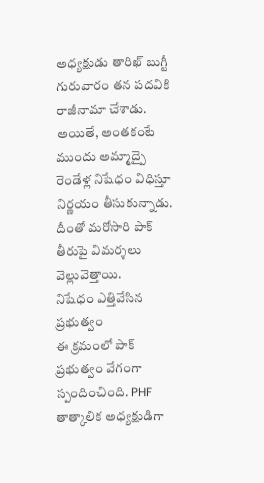అధ్యక్షుడు తారిఖ్ బుగ్టీ గురువారం తన పదవికి రాజీనామా చేశాడు. అయితే, అంతకంటే ముందు అమ్మాద్పై రెండేళ్ల నిషేధం విధిస్తూ నిర్ణయం తీసుకున్నాడు. దీంతో మరోసారి పాక్ తీరుపై విమర్శలు వెల్లువెత్తాయి.
నిషేధం ఎత్తివేసిన ప్రభుత్వం
ఈ క్రమంలో పాక్ ప్రభుత్వం వేగంగా స్పందించింది. PHF తాత్కాలిక అధ్యక్షుడిగా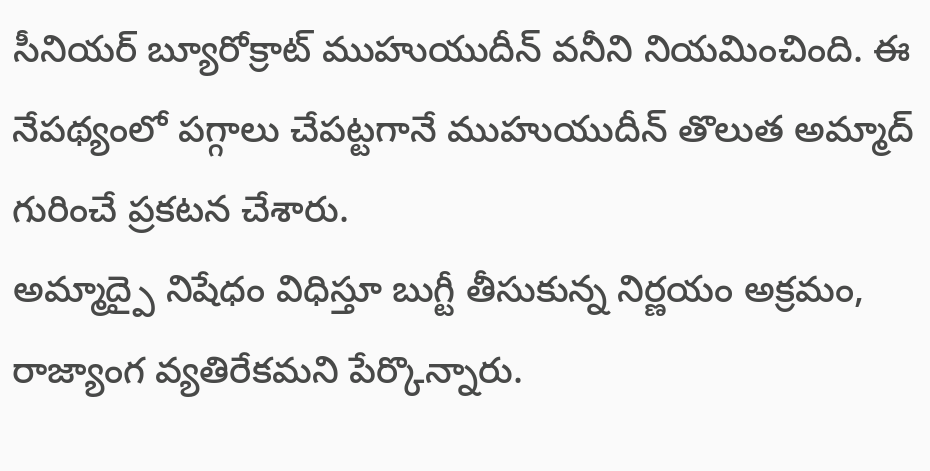సీనియర్ బ్యూరోక్రాట్ ముహుయుదీన్ వనీని నియమించింది. ఈ నేపథ్యంలో పగ్గాలు చేపట్టగానే ముహుయుదీన్ తొలుత అమ్మాద్ గురించే ప్రకటన చేశారు.
అమ్మాద్పై నిషేధం విధిస్తూ బుగ్టీ తీసుకున్న నిర్ణయం అక్రమం, రాజ్యాంగ వ్యతిరేకమని పేర్కొన్నారు.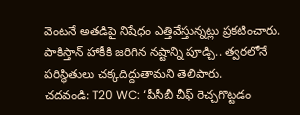వెంటనే అతడిపై నిషేధం ఎత్తివేస్తున్నట్లు ప్రకటించారు. పాకిస్తాన్ హాకీకి జరిగిన నష్టాన్ని పూడ్చి.. త్వరలోనే పరిస్థితులు చక్కదిద్దుతామని తెలిపారు.
చదవండి: T20 WC: ‘పీసీబీ చీఫ్ రెచ్చగొట్టడం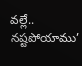వల్లే.. నష్టపోయాము’